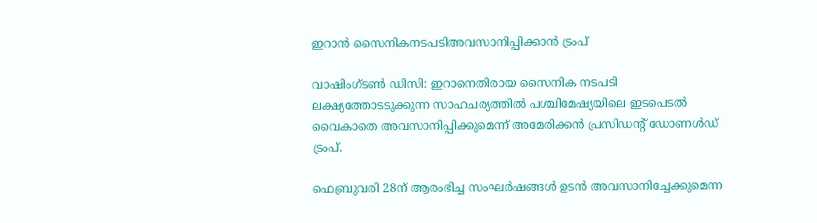ഇറാൻ സൈനികനടപടിഅവസാനിപ്പിക്കാൻ ട്രംപ്

വാഷിംഗ്ടൺ ഡിസി: ഇറാനെതിരായ സൈനിക നടപടി ലക്ഷ്യത്തോടടുക്കുന്ന സാഹചര്യത്തിൽ പശ്ചിമേഷ്യയിലെ ഇടപെടൽ വൈകാതെ അവസാനിപ്പിക്കുമെന്ന് അമേരിക്കൻ പ്രസിഡന്‍റ് ഡോണൾഡ് ട്രംപ്.

ഫെബ്രുവരി 28ന് ആരംഭിച്ച സംഘർഷങ്ങൾ ഉടൻ അവസാനിച്ചേക്കുമെന്ന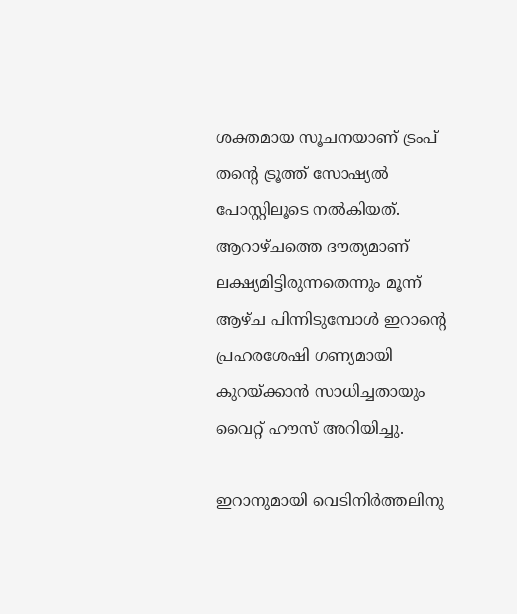ശക്തമായ സൂചനയാണ് ട്രംപ് തന്‍റെ ട്രൂത്ത് സോഷ്യൽ പോസ്റ്റിലൂടെ നൽകിയത്. ആറാഴ്ചത്തെ ദൗത്യമാണ് ലക്ഷ്യമിട്ടിരുന്നതെന്നും മൂന്ന് ആഴ്ച പിന്നിടുമ്പോൾ ഇറാന്‍റെ പ്രഹരശേഷി ഗണ്യമായി കുറയ്ക്കാൻ സാധിച്ചതായും വൈറ്റ് ഹൗസ് അറിയിച്ചു.

ഇറാനുമായി വെടിനിർത്തലിനു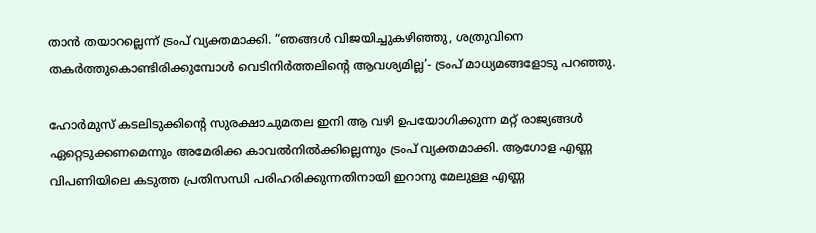താൻ തയാറല്ലെന്ന് ട്രംപ് വ്യക്തമാക്കി. “ഞങ്ങൾ വിജയിച്ചുകഴിഞ്ഞു, ശത്രുവിനെ തകർത്തുകൊണ്ടിരിക്കുമ്പോൾ വെടിനിർത്തലിന്‍റെ ആവശ്യമില്ല’- ട്രംപ് മാധ്യമങ്ങളോടു പറഞ്ഞു.

ഹോർമുസ് കടലിടുക്കിന്‍റെ സുരക്ഷാചുമതല ഇനി ആ വഴി ഉപയോഗിക്കുന്ന മറ്റ് രാജ്യങ്ങൾ ഏറ്റെടുക്കണമെന്നും അമേരിക്ക കാവൽനിൽക്കില്ലെന്നും ട്രംപ് വ്യക്തമാക്കി. ആഗോള എണ്ണ വിപണിയിലെ കടുത്ത പ്രതിസന്ധി പരിഹരിക്കുന്നതിനായി ഇറാനു മേലുള്ള എണ്ണ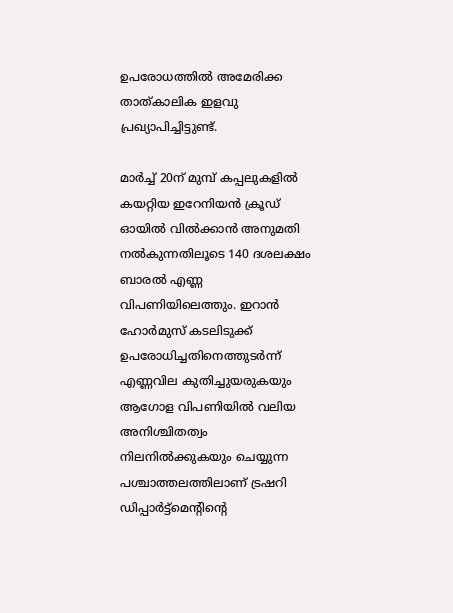ഉപരോധത്തിൽ അമേരിക്ക താത്കാലിക ഇളവു പ്രഖ്യാപിച്ചിട്ടുണ്ട്.

മാർച്ച് 20ന് മുമ്പ് കപ്പലുകളിൽ കയറ്റിയ ഇറേനിയൻ ക്രൂഡ് ഓയിൽ വിൽക്കാൻ അനുമതി നൽകുന്നതിലൂടെ 140 ദശലക്ഷം ബാരൽ എണ്ണ വിപണിയിലെത്തും. ഇറാൻ ഹോർമുസ് കടലിടുക്ക് ഉപരോധിച്ചതിനെത്തുടർന്ന് എണ്ണവില കുതിച്ചുയരുകയും ആഗോള വിപണിയിൽ വലിയ അനിശ്ചിതത്വം നിലനിൽക്കുകയും ചെയ്യുന്ന പശ്ചാത്തലത്തിലാണ് ട്രഷറി ഡിപ്പാർട്ട്‌മെന്‍റിന്‍റെ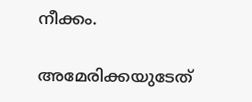നീക്കം.

അമേരിക്കയുടേത്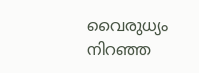വൈരുധ്യം നിറഞ്ഞ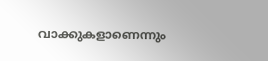വാക്കുകളാണെന്നും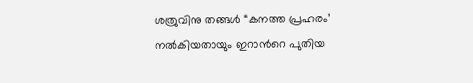ശത്രുവിനു തങ്ങൾ “കനത്ത പ്രഹരം’ നൽകിയതായും ഇറാന്‍റെ പുതിയ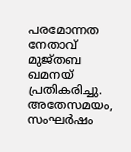പരമോന്നത നേതാവ് മുജ്തബ ഖമനയ് പ്രതികരിച്ചു. അതേസമയം, സംഘർഷം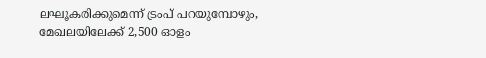ലഘൂകരിക്കുമെന്ന് ട്രംപ് പറയുമ്പോഴും, മേഖലയിലേക്ക് 2,500 ഓളം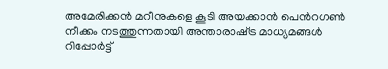അമേരിക്കൻ മറീനുകളെ കൂടി അയക്കാൻ പെന്‍റഗൺ നീക്കം നടത്തുന്നതായി അന്താരാഷ്‌ട്ര മാധ്യമങ്ങൾ റിപ്പോർട്ട്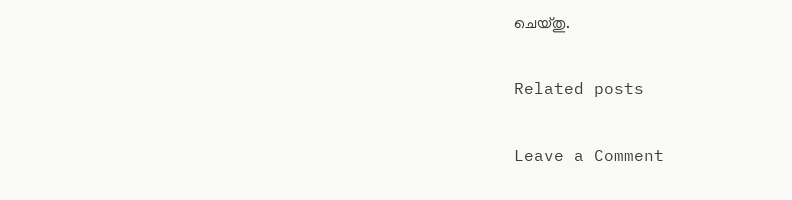ചെയ്തു.

Related posts

Leave a Comment